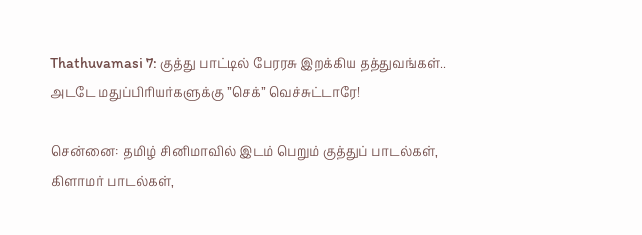Thathuvamasi 7: குத்து பாட்டில் பேரரசு இறக்கிய தத்துவங்கள்.. அடடே மதுப்பிரியர்களுக்கு ”செக்” வெச்சுட்டாரே!

சென்னை: தமிழ் சினிமாவில் இடம் பெறும் குத்துப் பாடல்கள், கிளாமர் பாடல்கள்,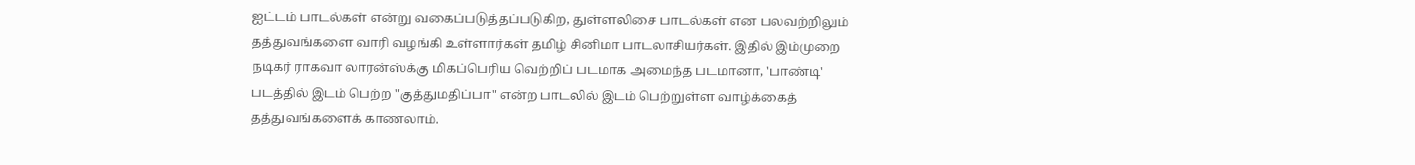ஐட்டம் பாடல்கள் என்று வகைப்படுத்தப்படுகிற, துள்ளலிசை பாடல்கள் என பலவற்றிலும் தத்துவங்களை வாரி வழங்கி உள்ளார்கள் தமிழ் சினிமா பாடலாசியர்கள். இதில் இம்முறை நடிகர் ராகவா லாரன்ஸ்க்கு மிகப்பெரிய வெற்றிப் படமாக அமைந்த படமானா, 'பாண்டி' படத்தில் இடம் பெற்ற "குத்துமதிப்பா" என்ற பாடலில் இடம் பெற்றுள்ள வாழ்க்கைத் தத்துவங்களைக் காணலாம்.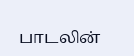பாடலின்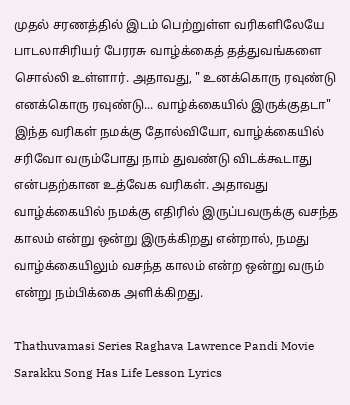முதல் சரணத்தில் இடம் பெற்றுள்ள வரிகளிலேயே பாடலாசிரியர் பேரரசு வாழ்க்கைத் தத்துவங்களை சொல்லி உள்ளார். அதாவது, " உனக்கொரு ரவுண்டு எனக்கொரு ரவுண்டு... வாழ்க்கையில் இருக்குதடா" இந்த வரிகள் நமக்கு தோல்வியோ, வாழ்க்கையில் சரிவோ வரும்போது நாம் துவண்டு விடக்கூடாது என்பதற்கான உத்வேக வரிகள். அதாவது வாழ்க்கையில் நமக்கு எதிரில் இருப்பவருக்கு வசந்த காலம் என்று ஒன்று இருக்கிறது என்றால், நமது வாழ்க்கையிலும் வசந்த காலம் என்ற ஒன்று வரும் என்று நம்பிக்கை அளிக்கிறது.

Thathuvamasi Series Raghava Lawrence Pandi Movie Sarakku Song Has Life Lesson Lyrics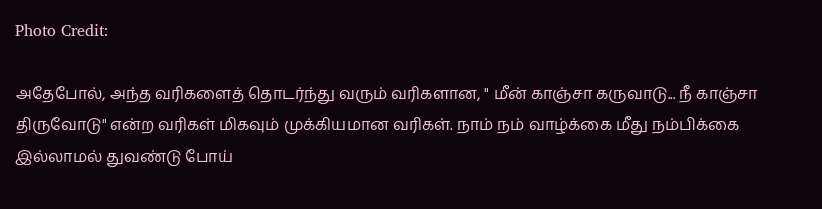Photo Credit:

அதேபோல், அந்த வரிகளைத் தொடர்ந்து வரும் வரிகளான, " மீன் காஞ்சா கருவாடு... நீ காஞ்சா திருவோடு" என்ற வரிகள் மிகவும் முக்கியமான வரிகள். நாம் நம் வாழ்க்கை மீது நம்பிக்கை இல்லாமல் துவண்டு போய்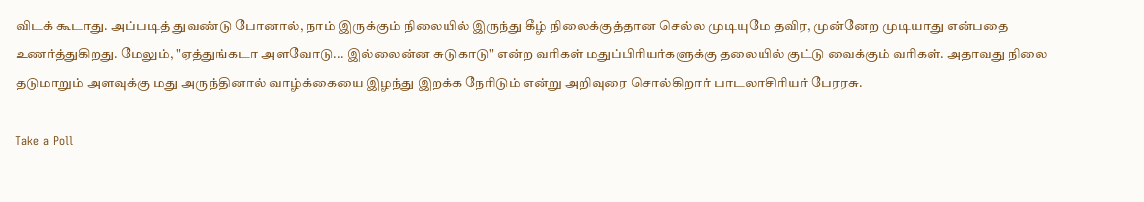விடக் கூடாது. அப்படித் துவண்டு போனால், நாம் இருக்கும் நிலையில் இருந்து கீழ் நிலைக்குத்தான செல்ல முடியுமே தவிர, முன்னேற முடியாது என்பதை உணர்த்துகிறது. மேலும், "ஏத்துங்கடா அளவோடு... இல்லைன்ன சுடுகாடு" என்ற வரிகள் மதுப்பிரியர்களுக்கு தலையில் குட்டு வைக்கும் வரிகள். அதாவது நிலை தடுமாறும் அளவுக்கு மது அருந்தினால் வாழ்க்கையை இழந்து இறக்க நேரிடும் என்று அறிவுரை சொல்கிறார் பாடலாசிரியர் பேரரசு.

Take a Poll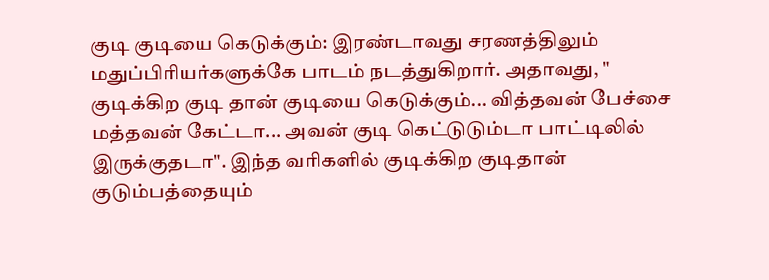குடி குடியை கெடுக்கும்: இரண்டாவது சரணத்திலும் மதுப்பிரியர்களுக்கே பாடம் நடத்துகிறார். அதாவது, " குடிக்கிற குடி தான் குடியை கெடுக்கும்... வித்தவன் பேச்சை மத்தவன் கேட்டா... அவன் குடி கெட்டுடும்டா பாட்டிலில் இருக்குதடா". இந்த வரிகளில் குடிக்கிற குடிதான் குடும்பத்தையும்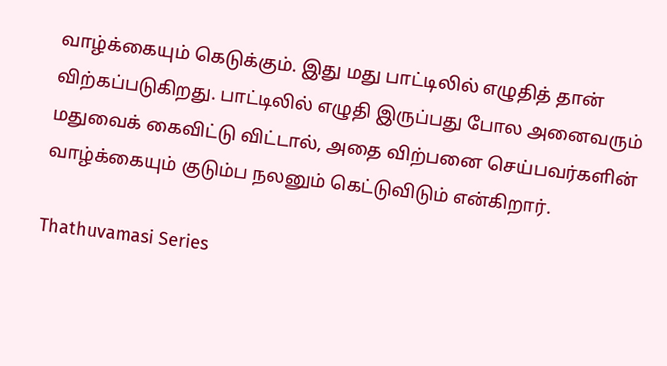வாழ்க்கையும் கெடுக்கும். இது மது பாட்டிலில் எழுதித் தான் விற்கப்படுகிறது. பாட்டிலில் எழுதி இருப்பது போல அனைவரும் மதுவைக் கைவிட்டு விட்டால், அதை விற்பனை செய்பவர்களின் வாழ்க்கையும் குடும்ப நலனும் கெட்டுவிடும் என்கிறார்.

Thathuvamasi Series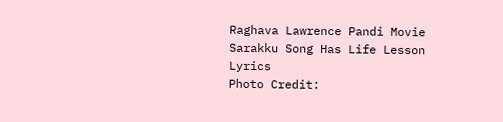Raghava Lawrence Pandi Movie Sarakku Song Has Life Lesson Lyrics
Photo Credit: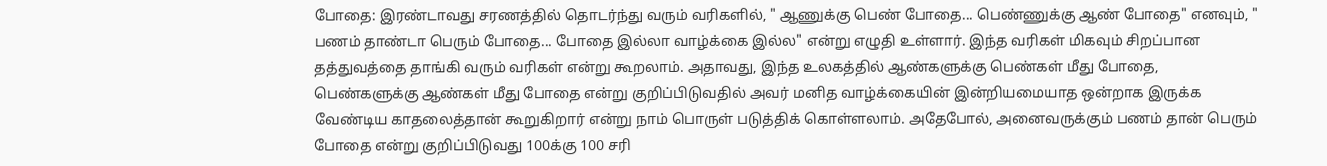போதை: இரண்டாவது சரணத்தில் தொடர்ந்து வரும் வரிகளில், " ஆணுக்கு பெண் போதை... பெண்ணுக்கு ஆண் போதை" எனவும், " பணம் தாண்டா பெரும் போதை... போதை இல்லா வாழ்க்கை இல்ல" என்று எழுதி உள்ளார். இந்த வரிகள் மிகவும் சிறப்பான தத்துவத்தை தாங்கி வரும் வரிகள் என்று கூறலாம். அதாவது, இந்த உலகத்தில் ஆண்களுக்கு பெண்கள் மீது போதை, பெண்களுக்கு ஆண்கள் மீது போதை என்று குறிப்பிடுவதில் அவர் மனித வாழ்க்கையின் இன்றியமையாத ஒன்றாக இருக்க வேண்டிய காதலைத்தான் கூறுகிறார் என்று நாம் பொருள் படுத்திக் கொள்ளலாம். அதேபோல், அனைவருக்கும் பணம் தான் பெரும் போதை என்று குறிப்பிடுவது 100க்கு 100 சரி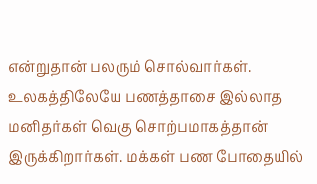என்றுதான் பலரும் சொல்வார்கள். உலகத்திலேயே பணத்தாசை இல்லாத மனிதர்கள் வெகு சொற்பமாகத்தான் இருக்கிறார்கள். மக்கள் பண போதையில்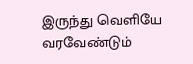இருந்து வெளியே வரவேண்டும்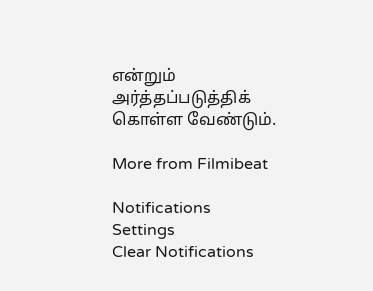என்றும் அர்த்தப்படுத்திக் கொள்ள வேண்டும்.

More from Filmibeat

Notifications
Settings
Clear Notifications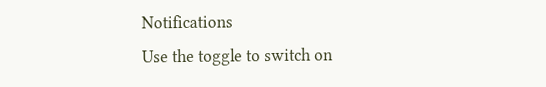Notifications
Use the toggle to switch on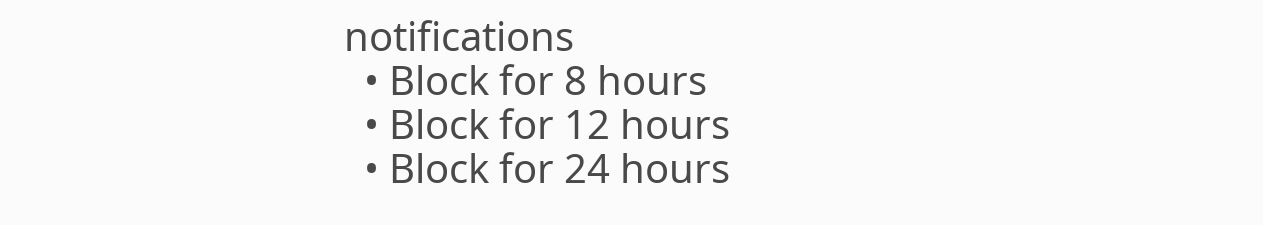notifications
  • Block for 8 hours
  • Block for 12 hours
  • Block for 24 hours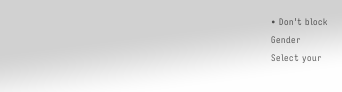• Don't block
Gender
Select your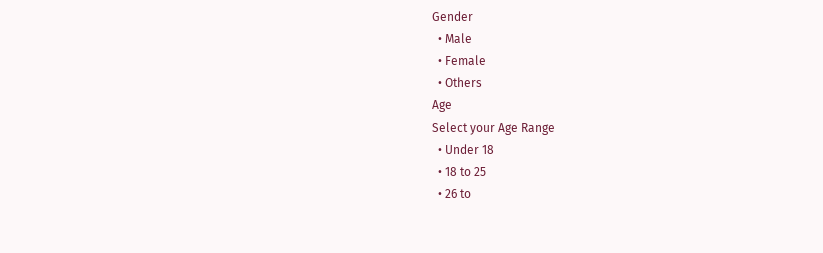Gender
  • Male
  • Female
  • Others
Age
Select your Age Range
  • Under 18
  • 18 to 25
  • 26 to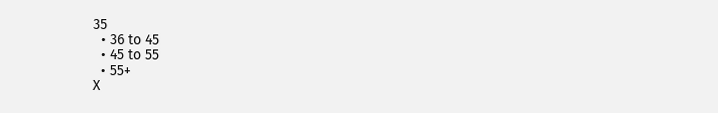35
  • 36 to 45
  • 45 to 55
  • 55+
X